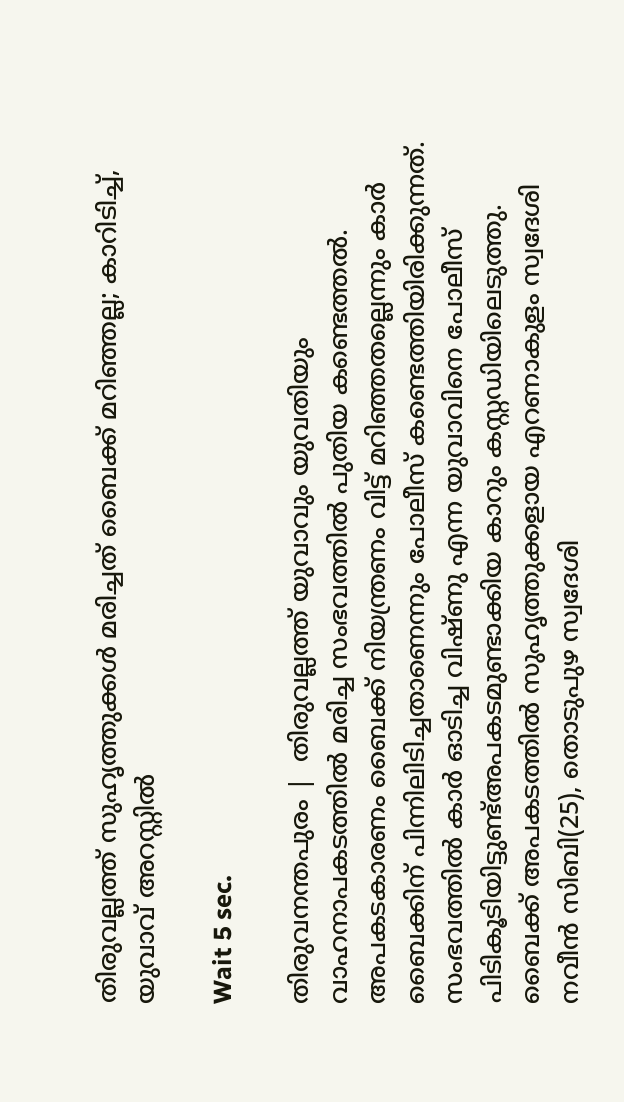തിരുവല്ലത്ത് സുഹൃത്തുക്കള്‍ മരിച്ചത് ബൈക്ക് മറിഞ്ഞല്ല; കാറിടിച്ച്, യുവാവ് അറസ്റ്റില്‍

Wait 5 sec.

തിരുവനന്തപുരം |  തിരുവല്ലത്ത് യുവാവും യുവതിയും വാഹനാപകടത്തില്‍ മരിച്ച സംഭവത്തില്‍ പുതിയ കണ്ടെത്തല്‍. അപകടകാരണം ബൈക്ക് നിയന്ത്രണം വിട്ട് മറിഞ്ഞതല്ലെന്നും കാര്‍ ബൈക്കിന് പിന്നിലിടിച്ചതാണെന്നും പോലീസ് കണ്ടെത്തിയിരിക്കുന്നത്. സംഭവത്തില്‍ കാര്‍ ഓടിച്ച വിഷ്ണു എന്ന യുവാവിനെ പോലീസ് പിടികൂടിയിട്ടുണ്ട്അപകടമുണ്ടാക്കിയ കാറും കസ്റ്റഡിയിലെടുത്തു. ബൈക്ക് അപകടത്തില്‍ സുഹൃത്തുക്കളായ എറണാകുളം സ്വദേശി നവീന്‍ സിബി(25), തൊടുപുഴ സ്വദേശി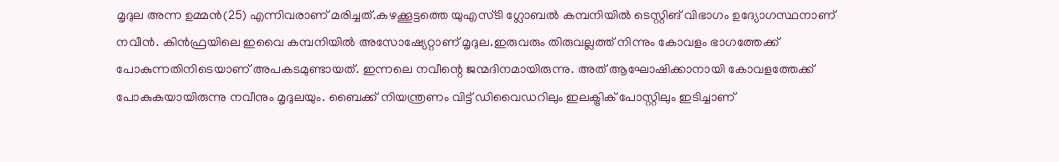മൃദുല അന്ന ഉമ്മന്‍(25) എന്നിവരാണ് മരിച്ചത്.കഴക്കൂട്ടത്തെ യുഎസ്ടി ഗ്ലോബല്‍ കമ്പനിയില്‍ ടെസ്റ്റിങ് വിഭാഗം ഉദ്യോഗസ്ഥനാണ് നവീന്‍. കിന്‍ഫ്രയിലെ ഇവൈ കമ്പനിയില്‍ അസോഷ്യേറ്റാണ് മൃദുല.ഇരുവരും തിരുവല്ലത്ത് നിന്നും കോവളം ഭാഗത്തേക്ക് പോകുന്നതിനിടെയാണ് അപകടമുണ്ടായത്. ഇന്നലെ നവീന്റെ ജന്മദിനമായിരുന്നു. അത് ആഘോഷിക്കാനായി കോവളത്തേക്ക് പോകുകയായിരുന്നു നവീനും മൃദുലയും. ബൈക്ക് നിയന്ത്രണം വിട്ട് ഡിവൈഡറിലും ഇലക്ട്രിക് പോസ്റ്റിലും ഇടിച്ചാണ്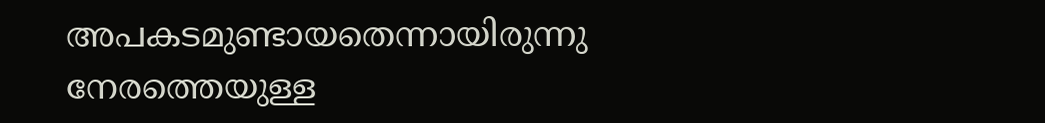അപകടമുണ്ടായതെന്നായിരുന്നു നേരത്തെയുള്ള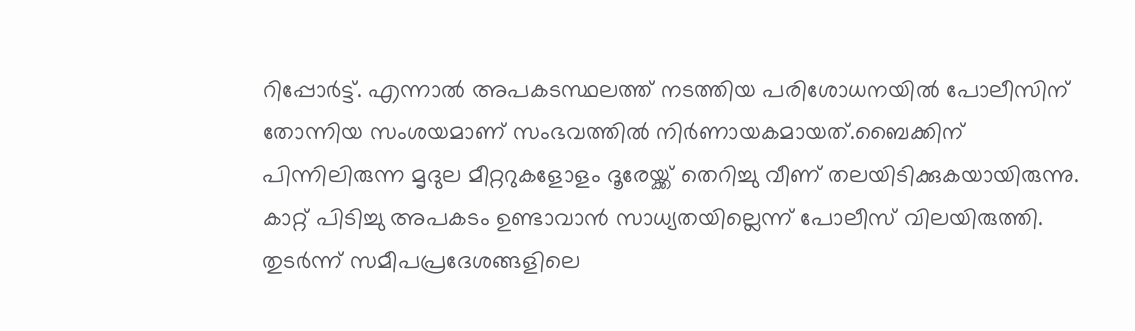റിപ്പോര്‍ട്ട്. എന്നാല്‍ അപകടസ്ഥലത്ത് നടത്തിയ പരിശോധനയില്‍ പോലീസിന് തോന്നിയ സംശയമാണ് സംഭവത്തില്‍ നിര്‍ണായകമായത്.ബൈക്കിന് പിന്നിലിരുന്ന മൃദുല മീറ്ററുകളോളം ദൂരേയ്ക്ക് തെറിച്ചു വീണ് തലയിടിക്കുകയായിരുന്നു. കാറ്റ് പിടിച്ചു അപകടം ഉണ്ടാവാന്‍ സാധ്യതയില്ലെന്ന് പോലീസ് വിലയിരുത്തി. തുടര്‍ന്ന് സമീപപ്രദേശങ്ങളിലെ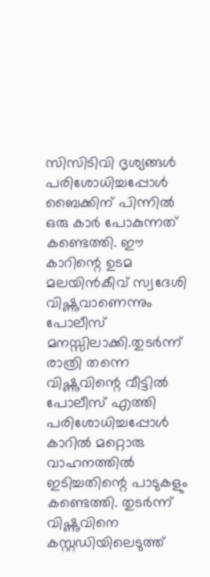സിസിടിവി ദൃശ്യങ്ങള്‍ പരിശോധിച്ചപ്പോള്‍ ബൈക്കിന് പിന്നില്‍ ഒരു കാര്‍ പോകുന്നത് കണ്ടെത്തി. ഈ കാറിന്റെ ഉടമ മലയിന്‍കീവ് സ്വദേശി വിഷ്ണുവാണെന്നും പോലീസ് മനസ്സിലാക്കി.തുടര്‍ന്ന് രാത്രി തന്നെ വിഷ്ണുവിന്റെ വീട്ടില്‍ പോലീസ് എത്തി പരിശോധിച്ചപ്പോള്‍ കാറില്‍ മറ്റൊരു വാഹനത്തില്‍ ഇടിച്ചതിന്റെ പാടുകളും കണ്ടെത്തി. തുടര്‍ന്ന് വിഷ്ണുവിനെ കസ്റ്റഡിയിലെടുത്ത്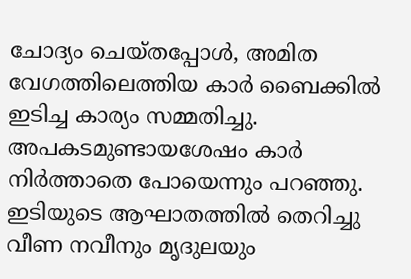ചോദ്യം ചെയ്തപ്പോള്‍, അമിത വേഗത്തിലെത്തിയ കാര്‍ ബൈക്കില്‍ ഇടിച്ച കാര്യം സമ്മതിച്ചു. അപകടമുണ്ടായശേഷം കാര്‍ നിര്‍ത്താതെ പോയെന്നും പറഞ്ഞു. ഇടിയുടെ ആഘാതത്തില്‍ തെറിച്ചു വീണ നവീനും മൃദുലയും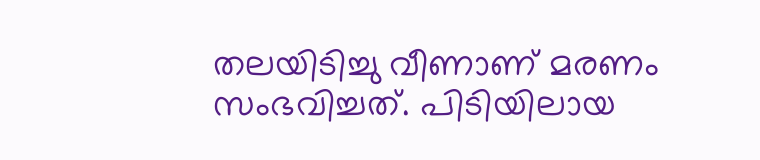തലയിടിച്ചു വീണാണ് മരണം സംഭവിച്ചത്. പിടിയിലായ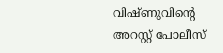വിഷ്ണുവിന്റെ അറസ്റ്റ് പോലീസ്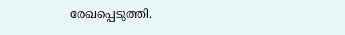രേഖപ്പെടുത്തി.